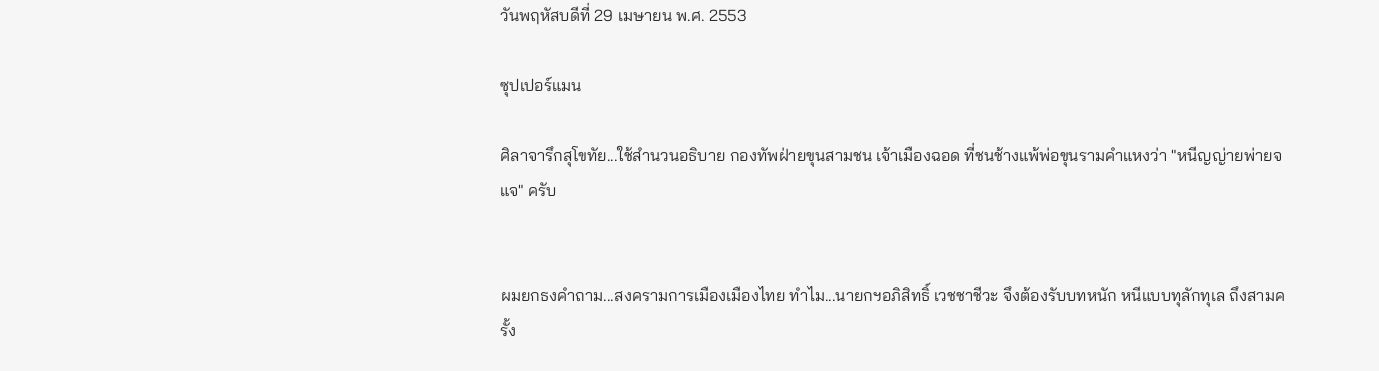วันพฤหัสบดีที่ 29 เมษายน พ.ศ. 2553

ซุปเปอร์แมน

ศิลาจารึกสุโขทัย...ใช้สำนวนอธิบาย กองทัพฝ่ายขุนสามชน เจ้าเมืองฉอด ที่ชนช้างแพ้พ่อขุนรามคำแหงว่า "หนีญญ่ายพ่ายจแจ" ครับ


ผมยกธงคำถาม...สงครามการเมืองเมืองไทย ทำไม...นายกฯอภิสิทธิ์ เวชชาชีวะ จึงต้องรับบทหนัก หนีแบบทุลักทุเล ถึงสามครั้ง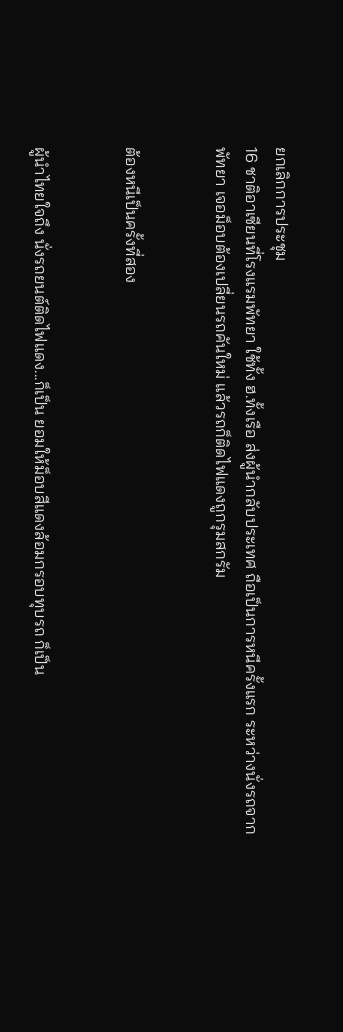ยกเลิกการประชุม
16 ชาติอาเซียนที่โรงแรมพัทยา ใช้ทั้ง ฮ.ทั้งเรือ ส่งผู้นำกลับประเทศ ถือเป็นการหนีครั้งแรก ระหว่างนั่งรถจากพัทยา เจอม็อบต้องเปลี่ยนรถคันใหม่ แล้วรถก็ติดไฟแดงถูกรุมสกรัม


ต้องหนีเป็นครั้งที่สอง


ผู้นำไทยใจถึง นั่งรถยนต์ติดไฟแดง...ก็เป็น ยอมให้ม็อบสีแดงล้อมกรอบทุบรถ ก็เป็น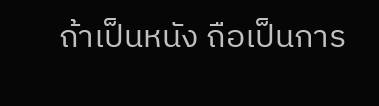ถ้าเป็นหนัง ถือเป็นการ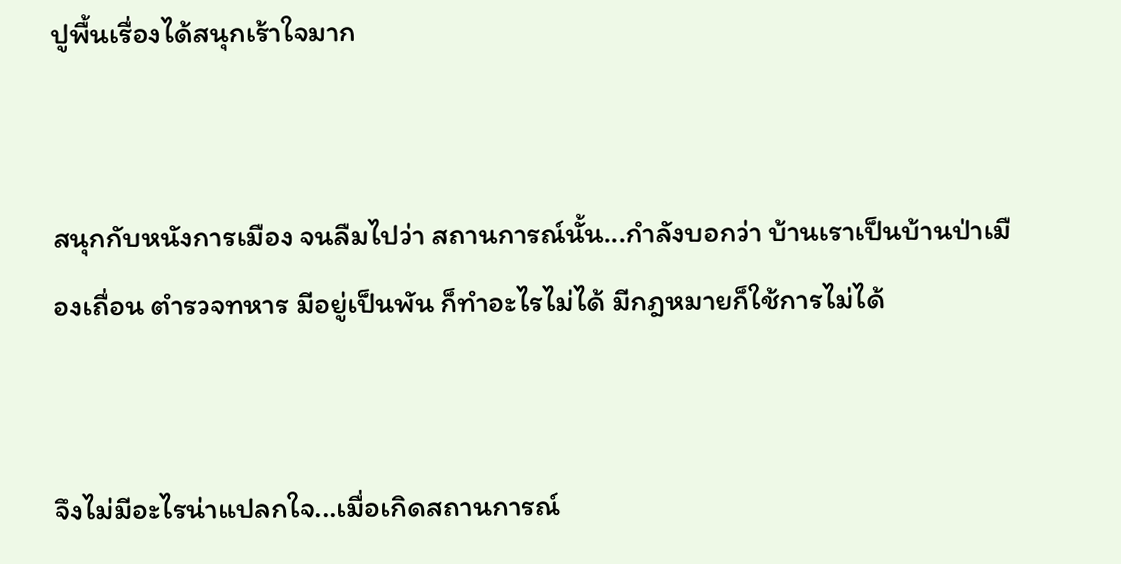ปูพื้นเรื่องได้สนุกเร้าใจมาก


สนุกกับหนังการเมือง จนลืมไปว่า สถานการณ์นั้น...กำลังบอกว่า บ้านเราเป็นบ้านป่าเมืองเถื่อน ตำรวจทหาร มีอยู่เป็นพัน ก็ทำอะไรไม่ได้ มีกฎหมายก็ใช้การไม่ได้


จึงไม่มีอะไรน่าแปลกใจ...เมื่อเกิดสถานการณ์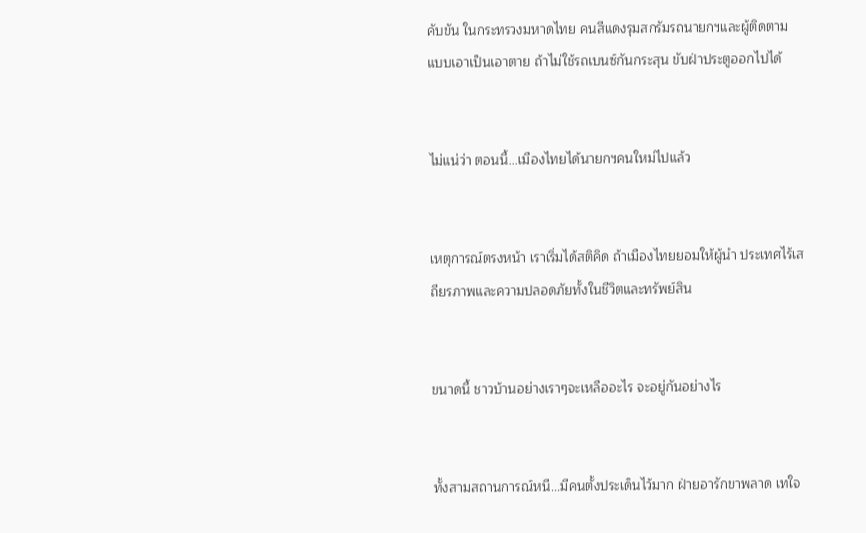คับขัน ในกระทรวงมหาดไทย คนสีแดงรุมสกรัมรถนายกฯและผู้ติดตาม แบบเอาเป็นเอาตาย ถ้าไม่ใช้รถเบนซ์กันกระสุน ขับฝ่าประตูออกไปได้


ไม่แน่ว่า ตอนนี้...เมืองไทยได้นายกฯคนใหม่ไปแล้ว


เหตุการณ์ตรงหน้า เราเริ่มได้สติคิด ถ้าเมืองไทยยอมให้ผู้นำ ประเทศไร้เสถียรภาพและความปลอดภัยทั้งในชีวิตและทรัพย์สิน


ขนาดนี้ ชาวบ้านอย่างเราๆจะเหลืออะไร จะอยู่กันอย่างไร


ทั้งสามสถานการณ์หนี...มีคนตั้งประเด็นไว้มาก ฝ่ายอารักขาพลาด เทใจ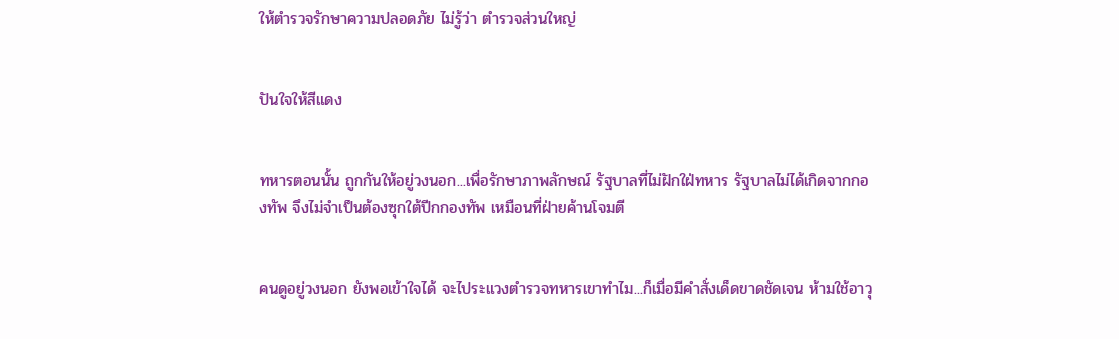ให้ตำรวจรักษาความปลอดภัย ไม่รู้ว่า ตำรวจส่วนใหญ่


ปันใจให้สีแดง


ทหารตอนนั้น ถูกกันให้อยู่วงนอก...เพื่อรักษาภาพลักษณ์ รัฐบาลที่ไม่ฝักใฝ่ทหาร รัฐบาลไม่ได้เกิดจากกองทัพ จึงไม่จำเป็นต้องซุกใต้ปีกกองทัพ เหมือนที่ฝ่ายค้านโจมตี


คนดูอยู่วงนอก ยังพอเข้าใจได้ จะไประแวงตำรวจทหารเขาทำไม...ก็เมื่อมีคำสั่งเด็ดขาดชัดเจน ห้ามใช้อาวุ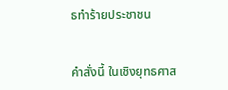ธทำร้ายประชาชน


คำสั่งนี้ ในเชิงยุทธศาส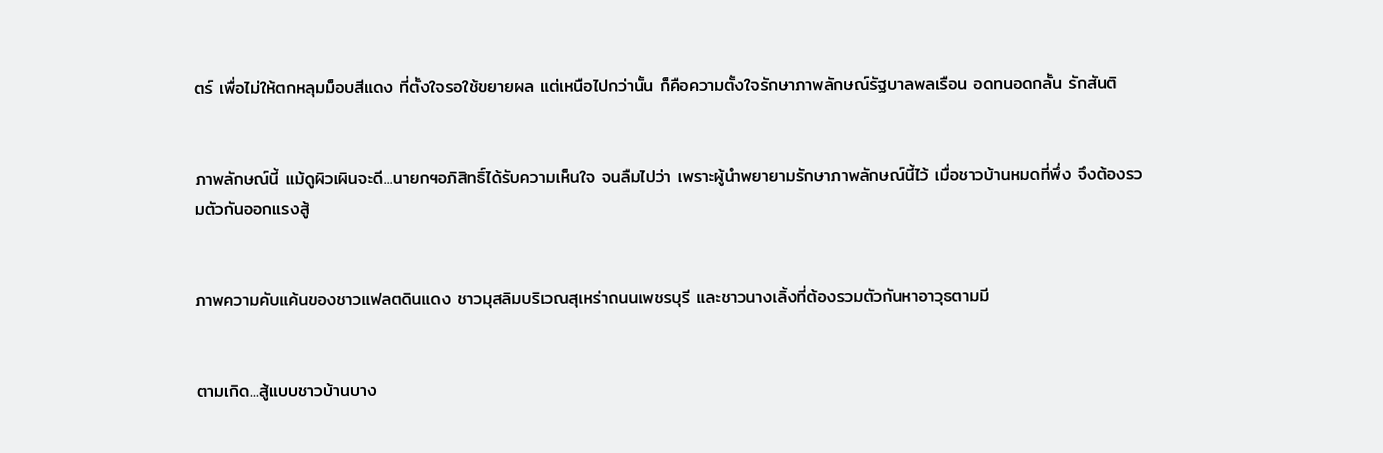ตร์ เพื่อไม่ให้ตกหลุมม็อบสีแดง ที่ตั้งใจรอใช้ขยายผล แต่เหนือไปกว่านั้น ก็คือความตั้งใจรักษาภาพลักษณ์รัฐบาลพลเรือน อดทนอดกลั้น รักสันติ


ภาพลักษณ์นี้ แม้ดูผิวเผินจะดี...นายกฯอภิสิทธิ์ได้รับความเห็นใจ จนลืมไปว่า เพราะผู้นำพยายามรักษาภาพลักษณ์นี้ไว้ เมื่อชาวบ้านหมดที่พึ่ง จึงต้องรวมตัวกันออกแรงสู้


ภาพความคับแค้นของชาวแฟลตดินแดง ชาวมุสลิมบริเวณสุเหร่าถนนเพชรบุรี และชาวนางเลิ้งที่ต้องรวมตัวกันหาอาวุธตามมี


ตามเกิด...สู้แบบชาวบ้านบาง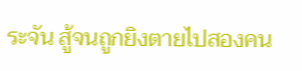ระจัน สู้จนถูกยิงตายไปสองคน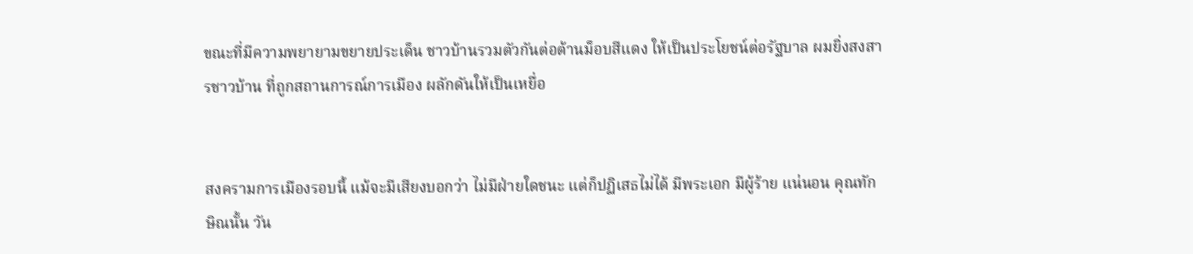ขณะที่มีความพยายามขยายประเด็น ชาวบ้านรวมตัวกันต่อต้านม็อบสีแดง ให้เป็นประโยชน์ต่อรัฐบาล ผมยิ่งสงสารชาวบ้าน ที่ถูกสถานการณ์การเมือง ผลักดันให้เป็นเหยื่อ


สงครามการเมืองรอบนี้ แม้จะมีเสียงบอกว่า ไม่มีฝ่ายใดชนะ แต่ก็ปฏิเสธไม่ได้ มีพระเอก มีผู้ร้าย แน่นอน คุณทักษิณนั้น วัน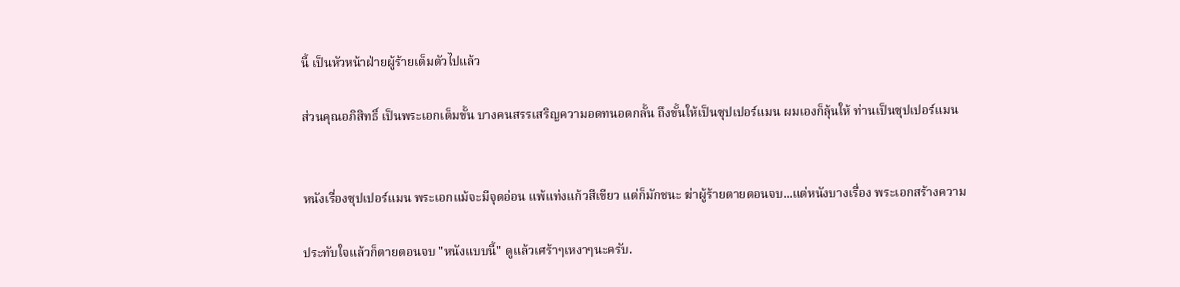นี้ เป็นหัวหน้าฝ่ายผู้ร้ายเต็มตัวไปแล้ว

ส่วนคุณอภิสิทธิ์ เป็นพระเอกเต็มขั้น บางคนสรรเสริญความอดทนอดกลั้น ถึงขั้นให้เป็นซุปเปอร์แมน ผมเองก็ลุ้นให้ ท่านเป็นซุปเปอร์แมน


หนังเรื่องซุปเปอร์แมน พระเอกแม้จะมีจุดอ่อน แพ้แท่งแก้วสีเขียว แต่ก็มักชนะ ฆ่าผู้ร้ายตายตอนจบ...แต่หนังบางเรื่อง พระเอกสร้างความ

ประทับใจแล้วก็ตายตอนจบ "หนังแบบนี้" ดูแล้วเศร้าๆเหงาๆนะครับ.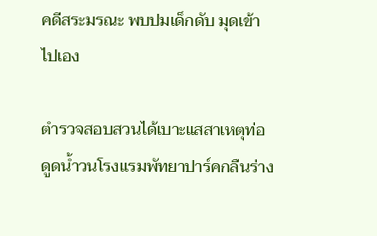คดีสระมรณะ พบปมเด็กดับ มุดเข้าไปเอง

ตำรวจสอบสวนได้เบาะแสสาเหตุท่อดูดนํ้าวนโรงแรมพัทยาปาร์คกลืนร่าง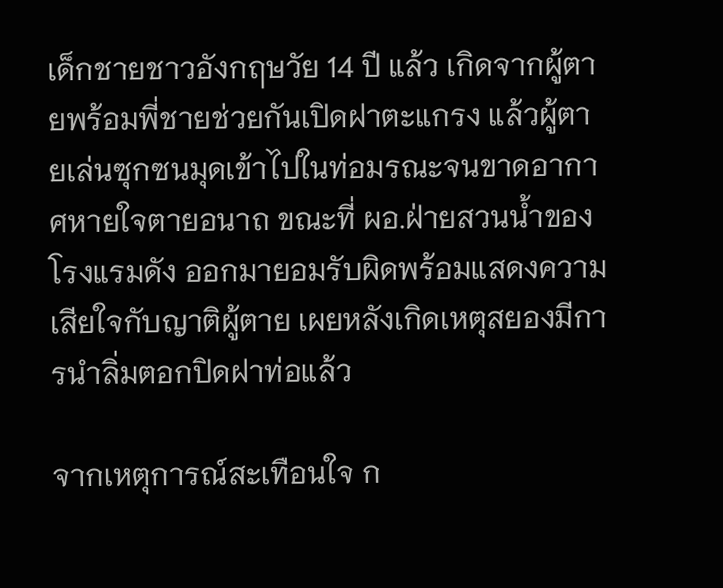เด็กชายชาวอังกฤษวัย 14 ปี แล้ว เกิดจากผู้ตายพร้อมพี่ชายช่วยกันเปิดฝาตะแกรง แล้วผู้ตายเล่นซุกซนมุดเข้าไปในท่อมรณะจนขาดอากาศหายใจตายอนาถ ขณะที่ ผอ.ฝ่ายสวนน้ำของโรงแรมดัง ออกมายอมรับผิดพร้อมแสดงความเสียใจกับญาติผู้ตาย เผยหลังเกิดเหตุสยองมีการนำลิ่มตอกปิดฝาท่อแล้ว

จากเหตุการณ์สะเทือนใจ ก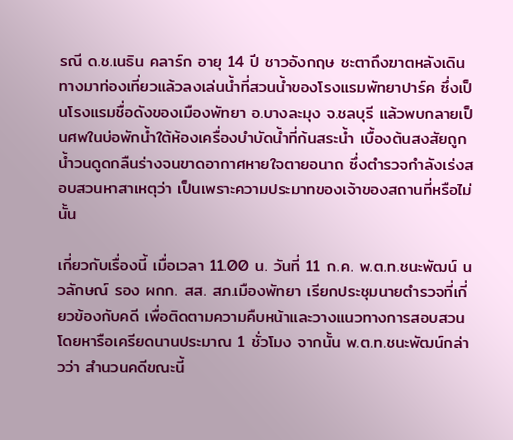รณี ด.ช.เนธิน คลาร์ก อายุ 14 ปี ชาวอังกฤษ ชะตาถึงฆาตหลังเดินทางมาท่องเที่ยวแล้วลงเล่นน้ำที่สวนน้ำของโรงแรมพัทยาปาร์ค ซึ่งเป็นโรงแรมชื่อดังของเมืองพัทยา อ.บางละมุง จ.ชลบุรี แล้วพบกลายเป็นศพในบ่อพักน้ำใต้ห้องเครื่องบำบัดน้ำที่ก้นสระน้ำ เบื้องต้นสงสัยถูกน้ำวนดูดกลืนร่างจนขาดอากาศหายใจตายอนาถ ซึ่งตำรวจกำลังเร่งสอบสวนหาสาเหตุว่า เป็นเพราะความประมาทของเจ้าของสถานที่หรือไม่นั้น

เกี่ยวกับเรื่องนี้ เมื่อเวลา 11.00 น. วันที่ 11 ก.ค. พ.ต.ท.ชนะพัฒน์ นวลักษณ์ รอง ผกก. สส. สภ.เมืองพัทยา เรียกประชุมนายตำรวจที่เกี่ยวข้องกับคดี เพื่อติดตามความคืบหน้าและวางแนวทางการสอบสวน โดยหารือเครียดนานประมาณ 1 ชั่วโมง จากนั้น พ.ต.ท.ชนะพัฒน์กล่าวว่า สำนวนคดีขณะนี้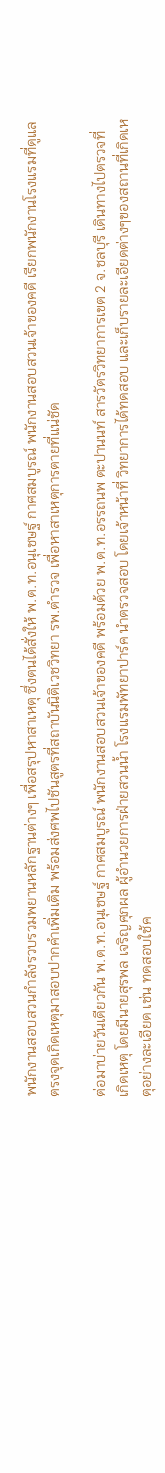พนักงานสอบสวนกำลังรวบรวมพยานหลักฐานต่างๆ เพื่อสรุปหาสาเหตุ ซึ่งตนได้สั่งให้ พ.ต.ท.อนุเชษฐ์ กาศสมบูรณ์ พนักงานสอบสวนเจ้าของคดี เรียกพนักงานโรงแรมที่ดูแลตรงจุดเกิดเหตุมาสอบปากคำเพิ่มเติม พร้อมส่งศพไปชันสูตรที่สถาบันนิติเวชวิทยา รพ.ตำรวจ เพื่อหาสาเหตุการตายที่แน่ชัด

ต่อมาบ่ายวันเดียวกัน พ.ต.ท.อนุเชษฐ์ กาศสมบูรณ์ พนักงานสอบสวนเจ้าของคดี พร้อมด้วย พ.ต.ท.อรรถนพ ตะปานนท์ สารวัตรวิทยาการเขต 2 จ.ชลบุรี เดินทางไปตรวจที่เกิดเหตุ โดยมีนายสุรพล เจริญศุภผล ผู้อำนวยการฝ่ายสวนน้ำ โรงแรมพัทยาปาร์ค นำตรวจสอบ โดยเจ้าหน้าที่ วิทยาการได้ทดสอบ และเก็บรายละเอียดต่างๆของสถานที่เกิดเหตุอย่างละเอียด เช่น ทดสอบใช้ค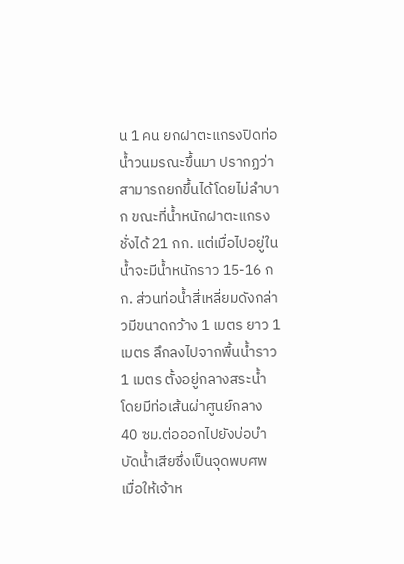น 1 คน ยกฝาตะแกรงปิดท่อน้ำวนมรณะขึ้นมา ปรากฏว่าสามารถยกขึ้นได้โดยไม่ลำบาก ขณะที่น้ำหนักฝาตะแกรงชั่งได้ 21 กก. แต่เมื่อไปอยู่ในน้ำจะมีน้ำหนักราว 15-16 กก. ส่วนท่อน้ำสี่เหลี่ยมดังกล่าวมีขนาดกว้าง 1 เมตร ยาว 1 เมตร ลึกลงไปจากพื้นน้ำราว 1 เมตร ตั้งอยู่กลางสระน้ำ โดยมีท่อเส้นผ่าศูนย์กลาง 40 ซม.ต่อออกไปยังบ่อบำบัดน้ำเสียซึ่งเป็นจุดพบศพ เมื่อให้เจ้าห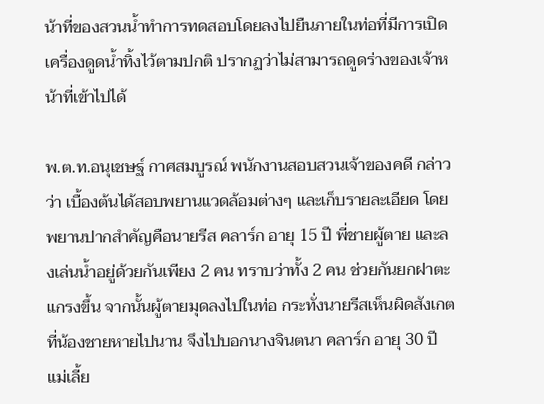น้าที่ของสวนน้ำทำการทดสอบโดยลงไปยืนภายในท่อที่มีการเปิดเครื่องดูดน้ำทิ้งไว้ตามปกติ ปรากฏว่าไม่สามารถดูดร่างของเจ้าหน้าที่เข้าไปได้

พ.ต.ท.อนุเชษฐ์ กาศสมบูรณ์ พนักงานสอบสวนเจ้าของคดี กล่าวว่า เบื้องต้นได้สอบพยานแวดล้อมต่างๆ และเก็บรายละเอียด โดยพยานปากสำคัญคือนายรีส คลาร์ก อายุ 15 ปี พี่ชายผู้ตาย และลงเล่นน้ำอยู่ด้วยกันเพียง 2 คน ทราบว่าทั้ง 2 คน ช่วยกันยกฝาตะแกรงขึ้น จากนั้นผู้ตายมุดลงไปในท่อ กระทั่งนายรีสเห็นผิดสังเกตที่น้องชายหายไปนาน จึงไปบอกนางจินตนา คลาร์ก อายุ 30 ปี แม่เลี้ย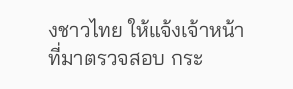งชาวไทย ให้แจ้งเจ้าหน้าที่มาตรวจสอบ กระ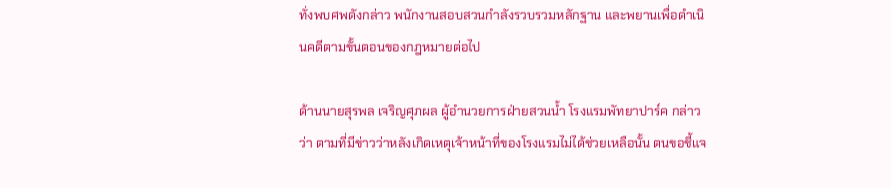ทั่งพบศพดังกล่าว พนักงานสอบสวนกำลังรวบรวมหลักฐาน และพยานเพื่อดำเนินคดีตามขั้นตอนของกฎหมายต่อไป

ด้านนายสุรพล เจริญศุภผล ผู้อำนวยการฝ่ายสวนน้ำ โรงแรมพัทยาปาร์ค กล่าวว่า ตามที่มีข่าวว่าหลังเกิดเหตุเจ้าหน้าที่ของโรงแรมไม่ได้ช่วยเหลือนั้น ตนขอชี้แจ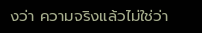งว่า ความจริงแล้วไม่ใช่ว่า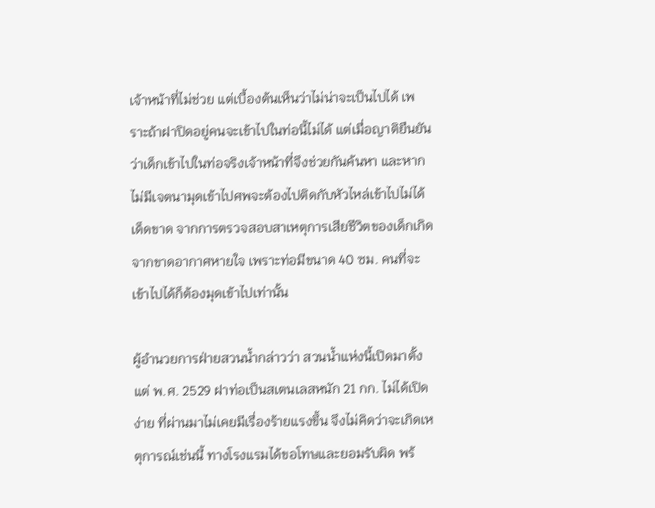เจ้าหน้าที่ไม่ช่วย แต่เบื้องต้นเห็นว่าไม่น่าจะเป็นไปได้ เพราะถ้าฝาปิดอยู่คนจะเข้าไปในท่อนี้ไม่ได้ แต่เมื่อญาติยืนยันว่าเด็กเข้าไปในท่อจริงเจ้าหน้าที่จึงช่วยกันค้นหา และหากไม่มีเจตนามุดเข้าไปศพจะต้องไปติดกับหัวไหล่เข้าไปไม่ได้เด็ดขาด จากการตรวจสอบสาเหตุการเสียชีวิตของเด็กเกิดจากขาดอากาศหายใจ เพราะท่อมีขนาด 40 ซม. คนที่จะเข้าไปได้ก็ต้องมุดเข้าไปเท่านั้น

ผู้อำนวยการฝ่ายสวนน้ำกล่าวว่า สวนน้ำแห่งนี้เปิดมาตั้งแต่ พ.ศ. 2529 ฝาท่อเป็นสเตนเลสหนัก 21 กก. ไม่ได้เปิดง่าย ที่ผ่านมาไม่เคยมีเรื่องร้ายแรงขึ้น จึงไม่คิดว่าจะเกิดเหตุการณ์เช่นนี้ ทางโรงแรมได้ขอโทษและยอมรับผิด พร้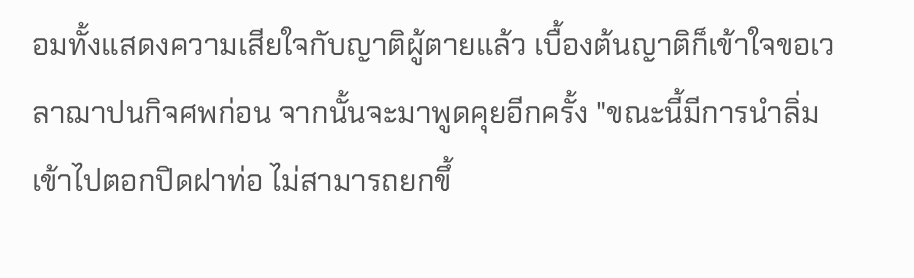อมทั้งแสดงความเสียใจกับญาติผู้ตายแล้ว เบื้องต้นญาติก็เข้าใจขอเวลาฌาปนกิจศพก่อน จากนั้นจะมาพูดคุยอีกครั้ง "ขณะนี้มีการนำลิ่มเข้าไปตอกปิดฝาท่อ ไม่สามารถยกขึ้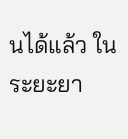นได้แล้ว ในระยะยา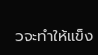วจะทำให้แข็ง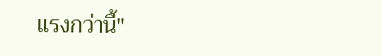แรงกว่านี้"